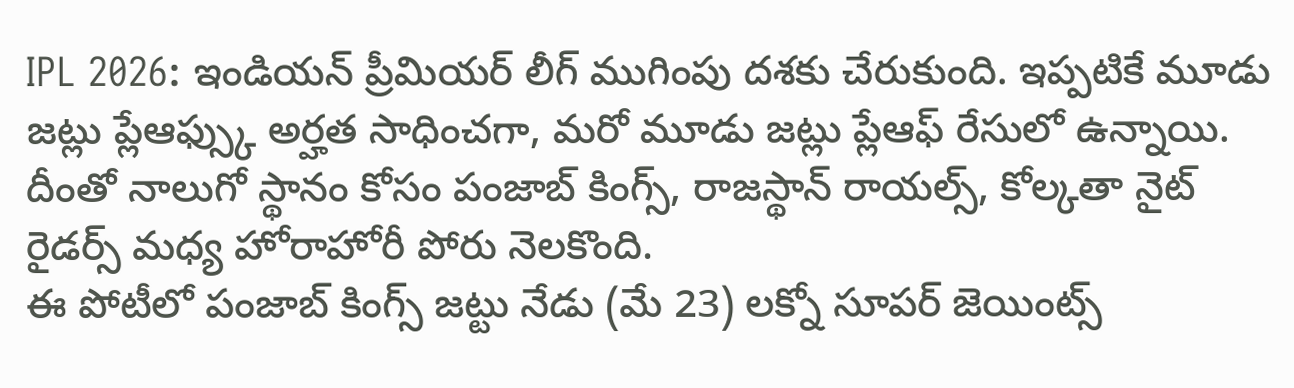IPL 2026: ఇండియన్ ప్రీమియర్ లీగ్ ముగింపు దశకు చేరుకుంది. ఇప్పటికే మూడు జట్లు ప్లేఆఫ్స్కు అర్హత సాధించగా, మరో మూడు జట్లు ప్లేఆఫ్ రేసులో ఉన్నాయి. దీంతో నాలుగో స్థానం కోసం పంజాబ్ కింగ్స్, రాజస్థాన్ రాయల్స్, కోల్కతా నైట్ రైడర్స్ మధ్య హోరాహోరీ పోరు నెలకొంది.
ఈ పోటీలో పంజాబ్ కింగ్స్ జట్టు నేడు (మే 23) లక్నో సూపర్ జెయింట్స్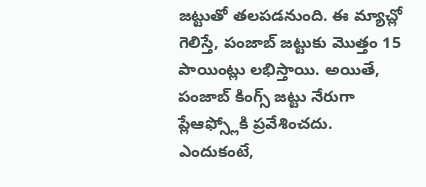జట్టుతో తలపడనుంది. ఈ మ్యాచ్లో గెలిస్తే, పంజాబ్ జట్టుకు మొత్తం 15 పాయింట్లు లభిస్తాయి. అయితే, పంజాబ్ కింగ్స్ జట్టు నేరుగా ప్లేఆఫ్స్లోకి ప్రవేశించదు. ఎందుకంటే,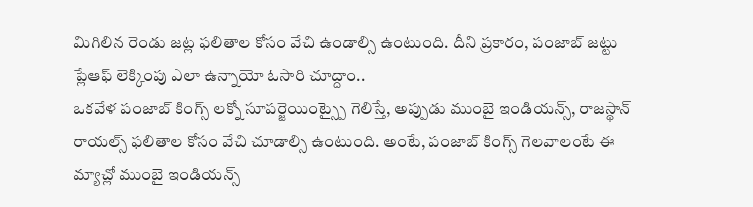మిగిలిన రెండు జట్ల ఫలితాల కోసం వేచి ఉండాల్సి ఉంటుంది. దీని ప్రకారం, పంజాబ్ జట్టు ప్లేఆఫ్ లెక్కింపు ఎలా ఉన్నాయో ఓసారి చూద్దాం..
ఒకవేళ పంజాబ్ కింగ్స్ లక్నో సూపర్జెయింట్స్పై గెలిస్తే, అప్పుడు ముంబై ఇండియన్స్, రాజస్థాన్ రాయల్స్ ఫలితాల కోసం వేచి చూడాల్సి ఉంటుంది. అంటే, పంజాబ్ కింగ్స్ గెలవాలంటే ఈ మ్యాచ్లో ముంబై ఇండియన్స్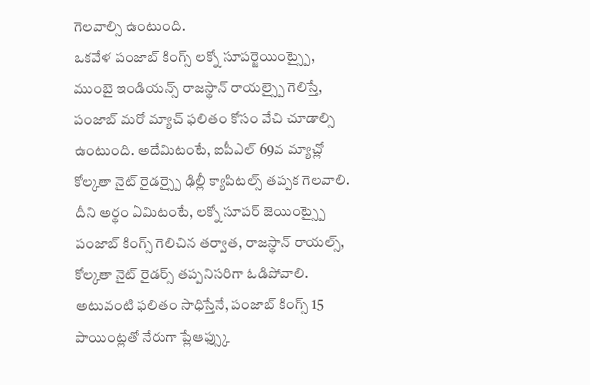గెలవాల్సి ఉంటుంది.
ఒకవేళ పంజాబ్ కింగ్స్ లక్నో సూపర్జెయింట్స్పై, ముంబై ఇండియన్స్ రాజస్థాన్ రాయల్స్పై గెలిస్తే, పంజాబ్ మరో మ్యాచ్ ఫలితం కోసం వేచి చూడాల్సి ఉంటుంది. అదేమిటంటే, ఐపీఎల్ 69వ మ్యాచ్లో కోల్కతా నైట్ రైడర్స్పై ఢిల్లీ క్యాపిటల్స్ తప్పక గెలవాలి.
దీని అర్థం ఏమిటంటే, లక్నో సూపర్ జెయింట్స్పై పంజాబ్ కింగ్స్ గెలిచిన తర్వాత, రాజస్థాన్ రాయల్స్, కోల్కతా నైట్ రైడర్స్ తప్పనిసరిగా ఓడిపోవాలి. అటువంటి ఫలితం సాధిస్తేనే, పంజాబ్ కింగ్స్ 15 పాయింట్లతో నేరుగా ప్లేఆఫ్స్కు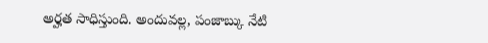అర్హత సాధిస్తుంది. అందువల్ల, పంజాబ్కు నేటి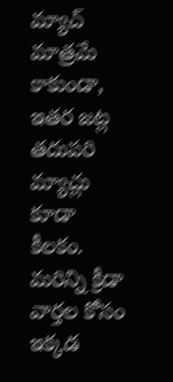మ్యాచ్ మాత్రమే కాకుండా, ఇతర జట్ల తదుపరి మ్యాచ్లు కూడా కీలకం.
మరిన్ని క్రీడా వార్తల కోసం ఇక్కడ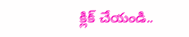క్లిక్ చేయండి..